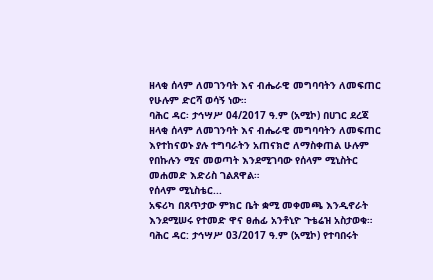ዘላቂ ሰላም ለመገንባት እና ብሔራዊ መግባባትን ለመፍጠር የሁሉም ድርሻ ወሳኝ ነው።
ባሕር ዳር፡ ታኅሣሥ 04/2017 ዓ.ም (አሚኮ) በሀገር ደረጃ ዘላቂ ሰላም ለመገንባት እና ብሔራዊ መግባባትን ለመፍጠር እየተከናወኑ ያሉ ተግባራትን አጠናክሮ ለማስቀጠል ሁሉም የበኩሉን ሚና መወጣት እንደሚገባው የሰላም ሚኒስትር መሐመድ እድሪስ ገልጸዋል።
የሰላም ሚኒስቴር...
አፍሪካ በጸጥታው ምክር ቤት ቋሚ መቀመጫ እንዲኖራት እንደሚሠሩ የተመድ ዋና ፀሐፊ አንቶኒዮ ጉቴሬዝ አስታወቁ።
ባሕር ዳር: ታኅሣሥ 03/2017 ዓ.ም (አሚኮ) የተባበሩት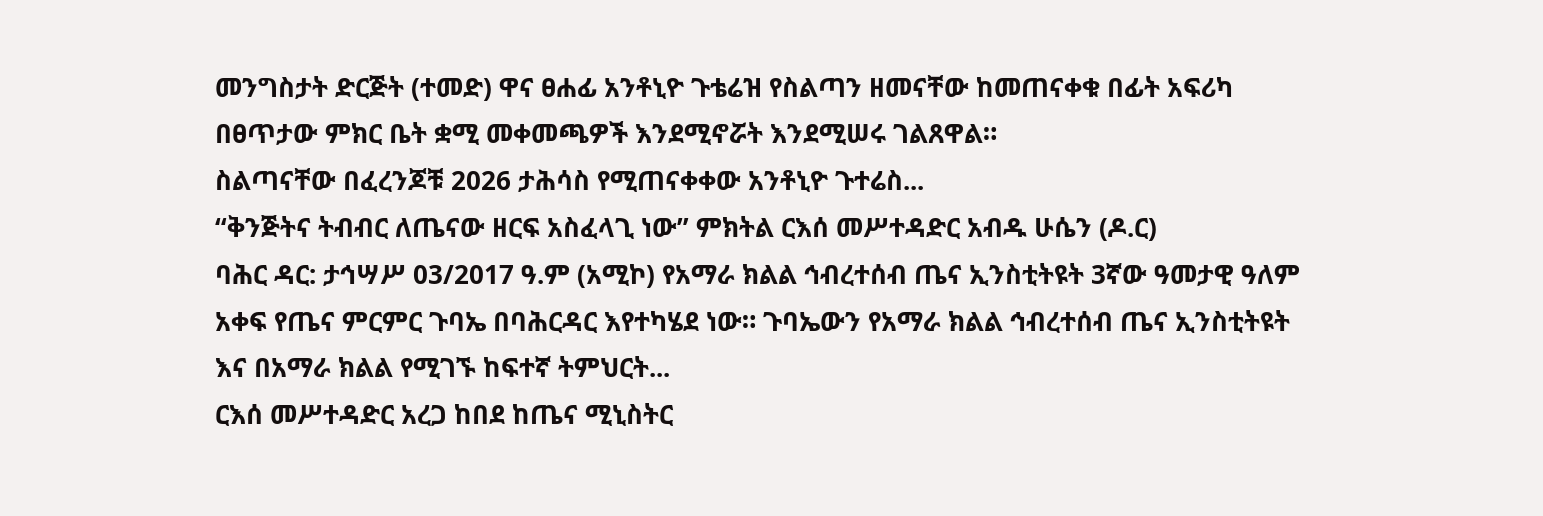መንግስታት ድርጅት (ተመድ) ዋና ፀሐፊ አንቶኒዮ ጉቴሬዝ የስልጣን ዘመናቸው ከመጠናቀቁ በፊት አፍሪካ በፀጥታው ምክር ቤት ቋሚ መቀመጫዎች እንደሚኖሯት እንደሚሠሩ ገልጸዋል።
ስልጣናቸው በፈረንጆቹ 2026 ታሕሳስ የሚጠናቀቀው አንቶኒዮ ጉተሬስ...
“ቅንጅትና ትብብር ለጤናው ዘርፍ አስፈላጊ ነው” ምክትል ርእሰ መሥተዳድር አብዱ ሁሴን (ዶ.ር)
ባሕር ዳር: ታኅሣሥ 03/2017 ዓ.ም (አሚኮ) የአማራ ክልል ኅብረተሰብ ጤና ኢንስቲትዩት 3ኛው ዓመታዊ ዓለም አቀፍ የጤና ምርምር ጉባኤ በባሕርዳር እየተካሄደ ነው። ጉባኤውን የአማራ ክልል ኅብረተሰብ ጤና ኢንስቲትዩት እና በአማራ ክልል የሚገኙ ከፍተኛ ትምህርት...
ርእሰ መሥተዳድር አረጋ ከበደ ከጤና ሚኒስትር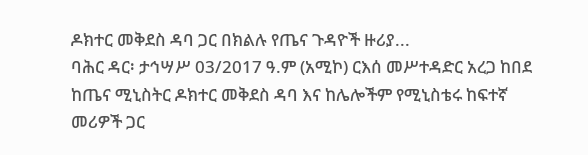ዶክተር መቅደስ ዳባ ጋር በክልሉ የጤና ጉዳዮች ዙሪያ...
ባሕር ዳር፡ ታኅሣሥ 03/2017 ዓ.ም (አሚኮ) ርእሰ መሥተዳድር አረጋ ከበደ ከጤና ሚኒስትር ዶክተር መቅደስ ዳባ እና ከሌሎችም የሚኒስቴሩ ከፍተኛ መሪዎች ጋር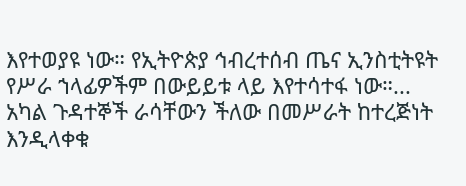እየተወያዩ ነው። የኢትዮጵያ ኅብረተሰብ ጤና ኢንስቲትዩት የሥራ ኀላፊዎችም በውይይቱ ላይ እየተሳተፋ ነው።...
አካል ጉዳተኞች ራሳቸውን ችለው በመሥራት ከተረጅነት እንዲላቀቁ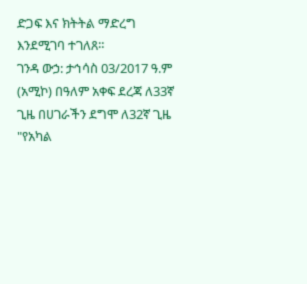ድጋፍ እና ክትትል ማድረግ እንደሚገባ ተገለጸ።
ገንዳ ውኃ: ታኅሳስ 03/2017 ዓ.ም (አሚኮ) በዓለም አቀፍ ደረጃ ለ33ኛ ጊዜ በሀገራችን ደግሞ ለ32ኛ ጊዜ "የአካል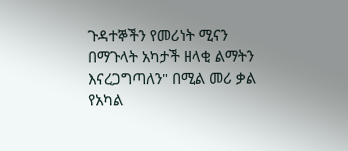ጉዳተኞችን የመሪነት ሚናን በማጉላት አካታች ዘላቂ ልማትን እናረጋግጣለን" በሚል መሪ ቃል የአካል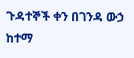ጉዳተኞች ቀን በገንዳ ውኃ ከተማ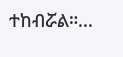ተከብሯል።...